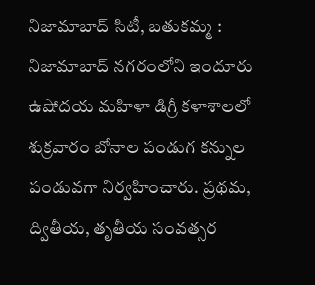నిజామాబాద్ సిటీ, బతుకమ్మ : నిజామాబాద్ నగరంలోని ఇందూరు ఉషోదయ మహిళా డిగ్రీ కళాశాలలో శుక్రవారం బోనాల పండుగ కన్నుల పండువగా నిర్వహించారు. ప్రథమ, ద్వితీయ, తృతీయ సంవత్సర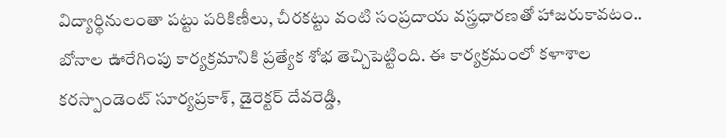విద్యార్థినులంతా పట్టు పరికిణీలు, చీరకట్టు వంటి సంప్రదాయ వస్త్రధారణతో హాజరుకావటం.. బోనాల ఊరేగింపు కార్యక్రమానికి ప్రత్యేక శోభ తెచ్చిపెట్టింది. ఈ కార్యక్రమంలో కళాశాల కరస్పాండెంట్ సూర్యప్రకాశ్, డైరెక్టర్ దేవరెడ్డి,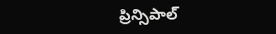ప్రిన్సిపాల్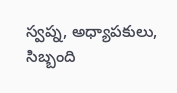స్వప్న, అధ్యాపకులు, సిబ్బంది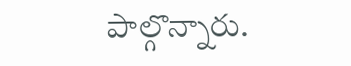పాల్గొన్నారు.